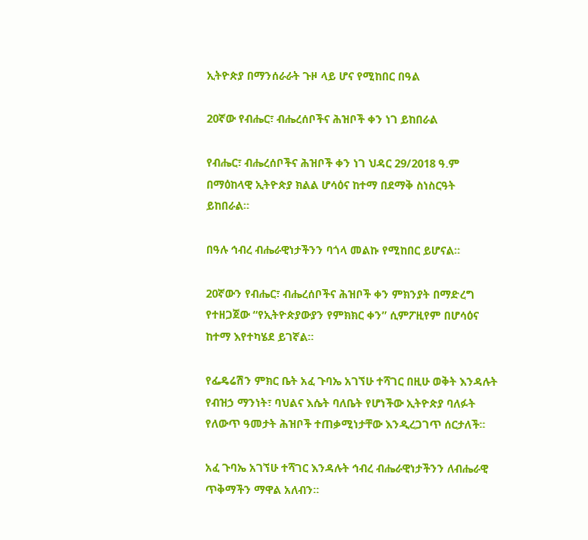ኢትዮጵያ በማንሰራራት ጉዞ ላይ ሆና የሚከበር በዓል

20ኛው የብሔር፣ ብሔረሰቦችና ሕዝቦች ቀን ነገ ይከበራል

የብሔር፣ ብሔረሰቦችና ሕዝቦች ቀን ነገ ህዳር 29/2018 ዓ.ም በማዕከላዊ ኢትዮጵያ ክልል ሆሳዕና ከተማ በደማቅ ስነስርዓት ይከበራል።

በዓሉ ኅብረ ብሔራዊነታችንን ባጎላ መልኩ የሚከበር ይሆናል።

20ኛውን የብሔር፣ ብሔረሰቦችና ሕዝቦች ቀን ምክንያት በማድረግ የተዘጋጀው “የኢትዮጵያውያን የምክክር ቀን” ሲምፖዚየም በሆሳዕና ከተማ እየተካሄደ ይገኛል።

የፌዴሬሽን ምክር ቤት አፈ ጉባኤ አገኘሁ ተሻገር በዚሁ ወቅት እንዳሉት የብዝኃ ማንነት፣ ባህልና እሴት ባለቤት የሆነችው ኢትዮጵያ ባለፉት የለውጥ ዓመታት ሕዝቦች ተጠቃሚነታቸው እንዲረጋገጥ ሰርታለች፡፡

አፈ ጉባኤ አገኘሁ ተሻገር እንዳሉት ኅብረ ብሔራዊነታችንን ለብሔራዊ ጥቅማችን ማዋል አለብን።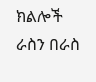ክልሎች ራስን በራስ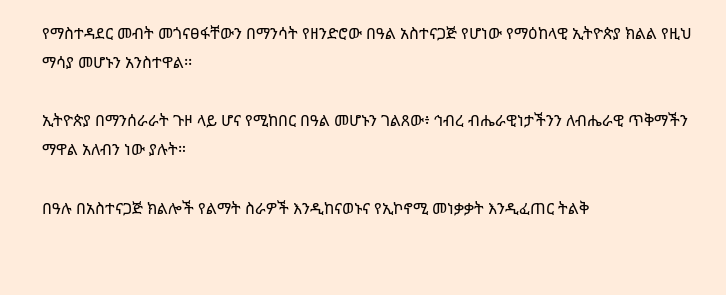የማስተዳደር መብት መጎናፀፋቸውን በማንሳት የዘንድሮው በዓል አስተናጋጅ የሆነው የማዕከላዊ ኢትዮጵያ ክልል የዚህ ማሳያ መሆኑን አንስተዋል፡፡

ኢትዮጵያ በማንሰራራት ጉዞ ላይ ሆና የሚከበር በዓል መሆኑን ገልጸው፥ ኅብረ ብሔራዊነታችንን ለብሔራዊ ጥቅማችን ማዋል አለብን ነው ያሉት።

በዓሉ በአስተናጋጅ ክልሎች የልማት ስራዎች እንዲከናወኑና የኢኮኖሚ መነቃቃት እንዲፈጠር ትልቅ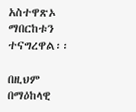አስተዋጽኦ ማበርከቱን ተናግረዋል፡፡

በዚህም በማዕከላዊ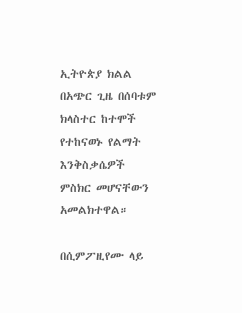ኢትዮጵያ ክልል በአጭር ጊዜ በሰባቱም ክላስተር ከተሞች የተከናወኑ የልማት እንቅስቃሴዎች ምስክር መሆናቸውን አመልክተዋል።

በሲምፖዚየሙ ላይ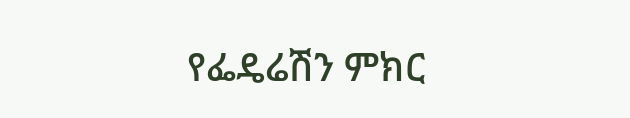የፌዴሬሽን ምክር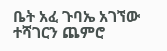ቤት አፈ ጉባኤ አገኘው ተሻገርን ጨምሮ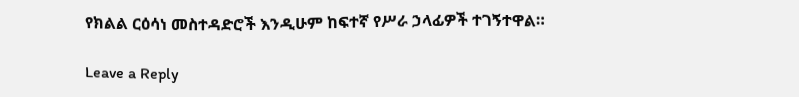የክልል ርዕሳነ መስተዳድሮች እንዲሁም ከፍተኛ የሥራ ኃላፊዎች ተገኝተዋል።

Leave a Reply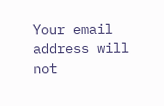Your email address will not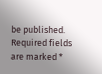be published. Required fields are marked *